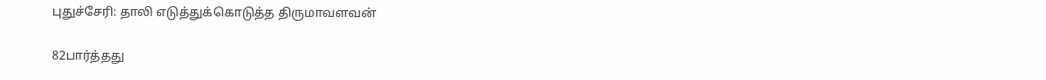புதுச்சேரி: தாலி எடுத்துக்கொடுத்த திருமாவளவன்

82பார்த்தது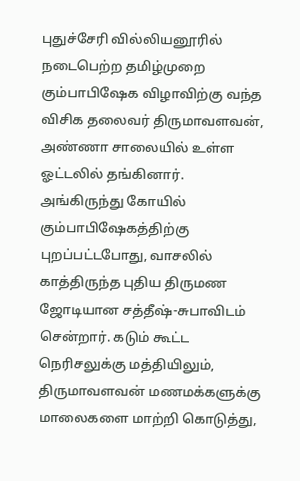புதுச்சேரி வில்லியனூரில் நடைபெற்ற தமிழ்முறை கும்பாபிஷேக விழாவிற்கு வந்த விசிக தலைவர் திருமாவளவன், அண்ணா சாலையில் உள்ள ஓட்டலில் தங்கினார். அங்கிருந்து கோயில் கும்பாபிஷேகத்திற்கு புறப்பட்டபோது, வாசலில் காத்திருந்த புதிய திருமண ஜோடியான சத்தீஷ்-சுபாவிடம் சென்றார். கடும் கூட்ட நெரிசலுக்கு மத்தியிலும், திருமாவளவன் மணமக்களுக்கு மாலைகளை மாற்றி கொடுத்து,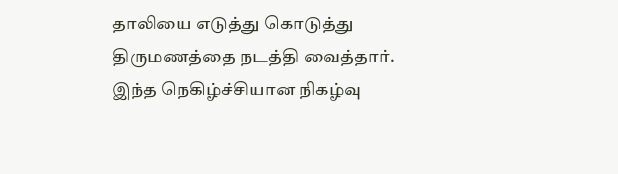தாலியை எடுத்து கொடுத்து திருமணத்தை நடத்தி வைத்தார். இந்த நெகிழ்ச்சியான நிகழ்வு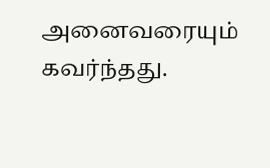அனைவரையும் கவர்ந்தது.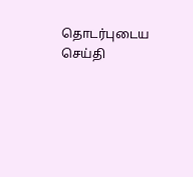தொடர்புடைய செய்தி